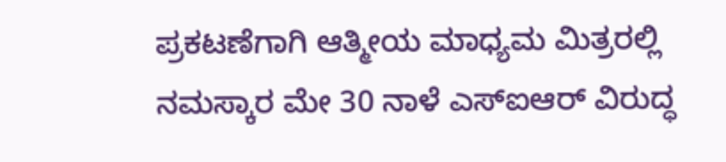ಪ್ರಕಟಣೆಗಾಗಿ ಆತ್ಮೀಯ ಮಾಧ್ಯಮ ಮಿತ್ರರಲ್ಲಿ ನಮಸ್ಕಾರ ಮೇ 30 ನಾಳೆ ಎಸ್ಐಆರ್ ವಿರುದ್ಧ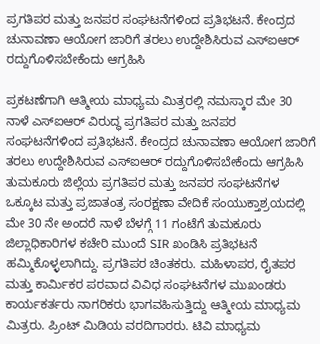ಪ್ರಗತಿಪರ ಮತ್ತು ಜನಪರ ಸಂಘಟನೆಗಳಿಂದ ಪ್ರತಿಭಟನೆ. ಕೇಂದ್ರದ ಚುನಾವಣಾ ಆಯೋಗ ಜಾರಿಗೆ ತರಲು ಉದ್ದೇಶಿಸಿರುವ ಎಸ್ಐಆರ್ ರದ್ದುಗೊಳಿಸಬೇಕೆಂದು ಆಗ್ರಹಿಸಿ

ಪ್ರಕಟಣೆಗಾಗಿ ಆತ್ಮೀಯ ಮಾಧ್ಯಮ ಮಿತ್ರರಲ್ಲಿ ನಮಸ್ಕಾರ ಮೇ 30 ನಾಳೆ ಎಸ್ಐಆರ್ ವಿರುದ್ಧ ಪ್ರಗತಿಪರ ಮತ್ತು ಜನಪರ ಸಂಘಟನೆಗಳಿಂದ ಪ್ರತಿಭಟನೆ. ಕೇಂದ್ರದ ಚುನಾವಣಾ ಆಯೋಗ ಜಾರಿಗೆ ತರಲು ಉದ್ದೇಶಿಸಿರುವ ಎಸ್ಐಆರ್ ರದ್ದುಗೊಳಿಸಬೇಕೆಂದು ಆಗ್ರಹಿಸಿ ತುಮಕೂರು ಜಿಲ್ಲೆಯ ಪ್ರಗತಿಪರ ಮತ್ತು ಜನಪರ ಸಂಘಟನೆಗಳ ಒಕ್ಕೂಟ ಮತ್ತು ಪ್ರಜಾತಂತ್ರ ಸಂರಕ್ಷಣಾ ವೇದಿಕೆ ಸಂಯುಕ್ತಾಶ್ರಯದಲ್ಲಿ ಮೇ 30 ನೇ ಅಂದರೆ ನಾಳೆ ಬೆಳಗ್ಗೆ 11 ಗಂಟೆಗೆ ತುಮಕೂರು ಜಿಲ್ಲಾಧಿಕಾರಿಗಳ ಕಚೇರಿ ಮುಂದೆ SIR ಖಂಡಿಸಿ ಪ್ರತಿಭಟನೆ ಹಮ್ಮಿಕೊಳ್ಳಲಾಗಿದ್ದು. ಪ್ರಗತಿಪರ ಚಿಂತಕರು. ಮಹಿಳಾಪರ, ರೈತಪರ ಮತ್ತು ಕಾರ್ಮಿಕರ ಪರವಾದ ವಿವಿಧ ಸಂಘಟನೆಗಳ ಮುಖಂಡರು ಕಾರ್ಯಕರ್ತರು ನಾಗರಿಕರು ಭಾಗವಹಿಸುತ್ತಿದ್ದು ಆತ್ಮೀಯ ಮಾಧ್ಯಮ ಮಿತ್ರರು. ಪ್ರಿಂಟ್ ಮಿಡಿಯ ವರದಿಗಾರರು. ಟಿವಿ ಮಾಧ್ಯಮ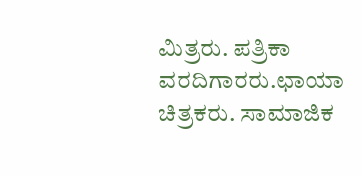ಮಿತ್ರರು. ಪತ್ರಿಕಾ ವರದಿಗಾರರು.ಛಾಯಾ ಚಿತ್ರಕರು. ಸಾಮಾಜಿಕ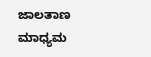ಜಾಲತಾಣ ಮಾಧ್ಯಮ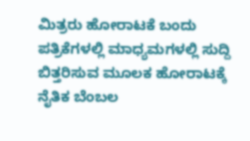ಮಿತ್ರರು ಹೋರಾಟಕೆ ಬಂದು ಪತ್ರಿಕೆಗಳಲ್ಲಿ ಮಾಧ್ಯಮಗಳಲ್ಲಿ ಸುದ್ದಿ ಬಿತ್ತರಿಸುವ ಮೂಲಕ ಹೋರಾಟಕ್ಕೆ ನೈತಿಕ ಬೆಂಬಲ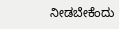ನೀಡಬೇಕೆಂದು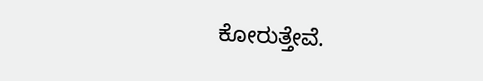ಕೋರುತ್ತೇವೆ.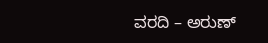ವರದಿ – ಅರುಣ್